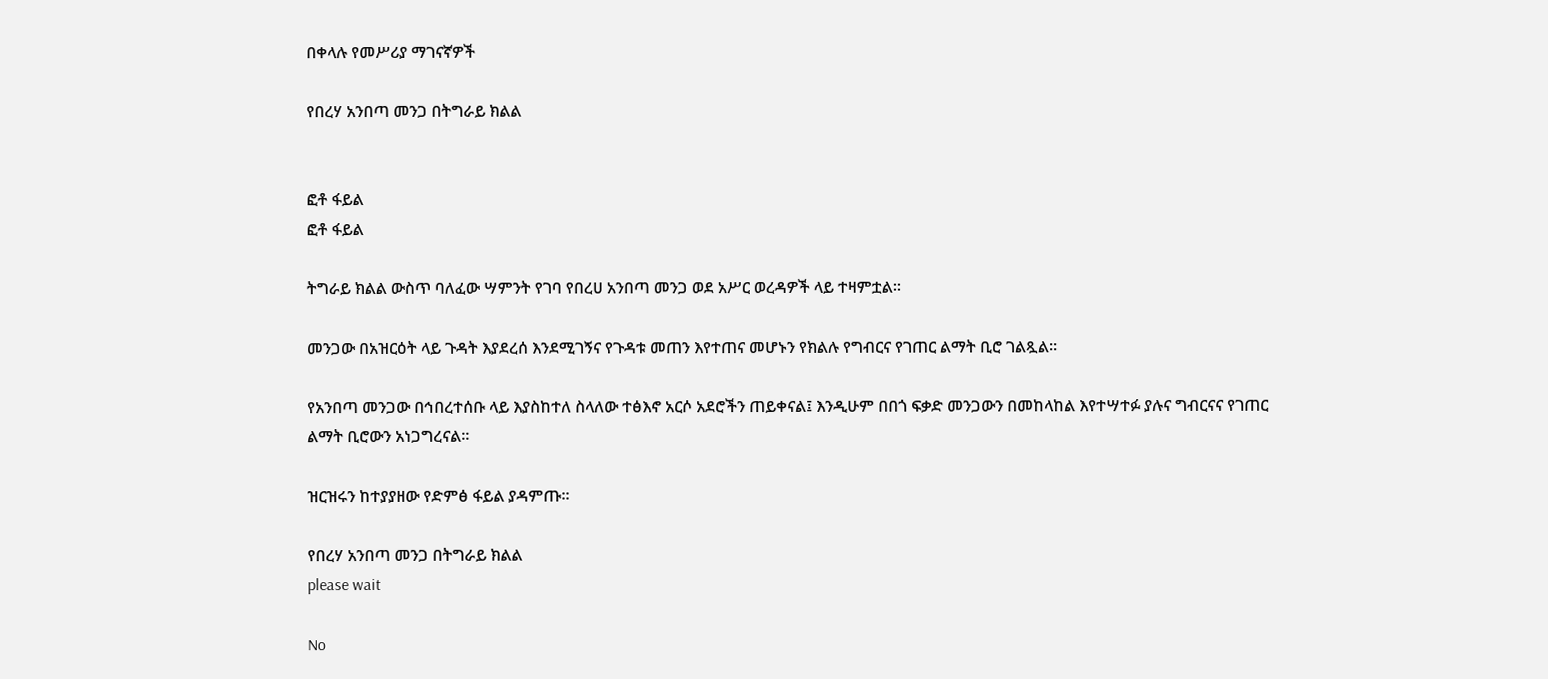በቀላሉ የመሥሪያ ማገናኛዎች

የበረሃ አንበጣ መንጋ በትግራይ ክልል


ፎቶ ፋይል
ፎቶ ፋይል

ትግራይ ክልል ውስጥ ባለፈው ሣምንት የገባ የበረሀ አንበጣ መንጋ ወደ አሥር ወረዳዎች ላይ ተዛምቷል።

መንጋው በአዝርዕት ላይ ጉዳት እያደረሰ እንደሚገኝና የጉዳቱ መጠን እየተጠና መሆኑን የክልሉ የግብርና የገጠር ልማት ቢሮ ገልጿል።

የአንበጣ መንጋው በኅበረተሰቡ ላይ እያስከተለ ስላለው ተፅእኖ አርሶ አደሮችን ጠይቀናል፤ እንዲሁም በበጎ ፍቃድ መንጋውን በመከላከል እየተሣተፉ ያሉና ግብርናና የገጠር ልማት ቢሮውን አነጋግረናል።

ዝርዝሩን ከተያያዘው የድምፅ ፋይል ያዳምጡ።

የበረሃ አንበጣ መንጋ በትግራይ ክልል
please wait

No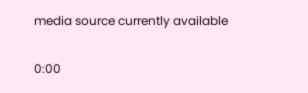media source currently available

0:00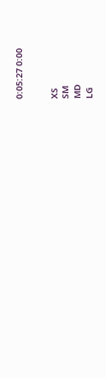0:05:27 0:00


XS
SM
MD
LG